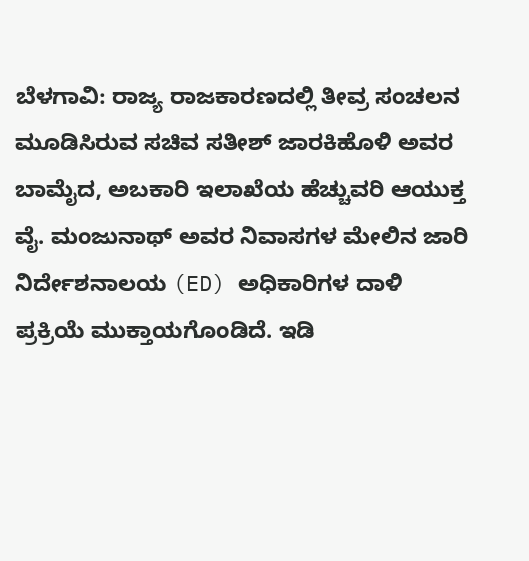ಬೆಳಗಾವಿ: ರಾಜ್ಯ ರಾಜಕಾರಣದಲ್ಲಿ ತೀವ್ರ ಸಂಚಲನ ಮೂಡಿಸಿರುವ ಸಚಿವ ಸತೀಶ್ ಜಾರಕಿಹೊಳಿ ಅವರ ಬಾಮೈದ, ಅಬಕಾರಿ ಇಲಾಖೆಯ ಹೆಚ್ಚುವರಿ ಆಯುಕ್ತ ವೈ. ಮಂಜುನಾಥ್ ಅವರ ನಿವಾಸಗಳ ಮೇಲಿನ ಜಾರಿ ನಿರ್ದೇಶನಾಲಯ (ED) ಅಧಿಕಾರಿಗಳ ದಾಳಿ ಪ್ರಕ್ರಿಯೆ ಮುಕ್ತಾಯಗೊಂಡಿದೆ. ಇಡಿ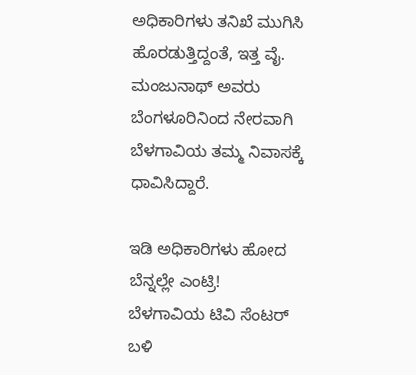ಅಧಿಕಾರಿಗಳು ತನಿಖೆ ಮುಗಿಸಿ ಹೊರಡುತ್ತಿದ್ದಂತೆ, ಇತ್ತ ವೈ. ಮಂಜುನಾಥ್ ಅವರು ಬೆಂಗಳೂರಿನಿಂದ ನೇರವಾಗಿ ಬೆಳಗಾವಿಯ ತಮ್ಮ ನಿವಾಸಕ್ಕೆ ಧಾವಿಸಿದ್ದಾರೆ.

ಇಡಿ ಅಧಿಕಾರಿಗಳು ಹೋದ ಬೆನ್ನಲ್ಲೇ ಎಂಟ್ರಿ!
ಬೆಳಗಾವಿಯ ಟಿವಿ ಸೆಂಟರ್ ಬಳಿ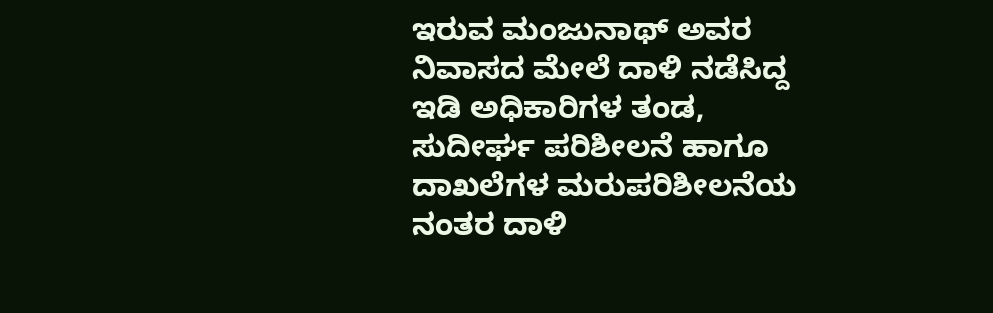ಇರುವ ಮಂಜುನಾಥ್ ಅವರ ನಿವಾಸದ ಮೇಲೆ ದಾಳಿ ನಡೆಸಿದ್ದ ಇಡಿ ಅಧಿಕಾರಿಗಳ ತಂಡ, ಸುದೀರ್ಘ ಪರಿಶೀಲನೆ ಹಾಗೂ ದಾಖಲೆಗಳ ಮರುಪರಿಶೀಲನೆಯ ನಂತರ ದಾಳಿ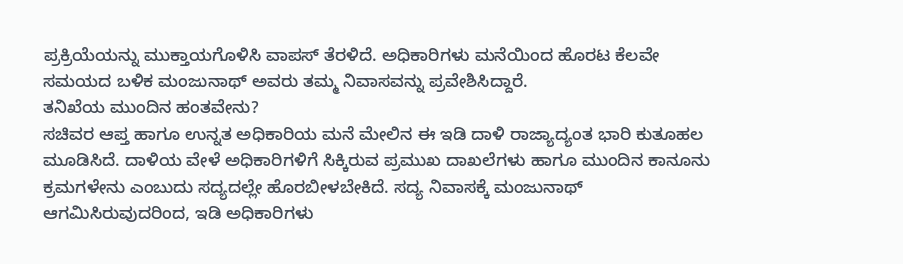ಪ್ರಕ್ರಿಯೆಯನ್ನು ಮುಕ್ತಾಯಗೊಳಿಸಿ ವಾಪಸ್ ತೆರಳಿದೆ. ಅಧಿಕಾರಿಗಳು ಮನೆಯಿಂದ ಹೊರಟ ಕೆಲವೇ ಸಮಯದ ಬಳಿಕ ಮಂಜುನಾಥ್ ಅವರು ತಮ್ಮ ನಿವಾಸವನ್ನು ಪ್ರವೇಶಿಸಿದ್ದಾರೆ.
ತನಿಖೆಯ ಮುಂದಿನ ಹಂತವೇನು?
ಸಚಿವರ ಆಪ್ತ ಹಾಗೂ ಉನ್ನತ ಅಧಿಕಾರಿಯ ಮನೆ ಮೇಲಿನ ಈ ಇಡಿ ದಾಳಿ ರಾಜ್ಯಾದ್ಯಂತ ಭಾರಿ ಕುತೂಹಲ ಮೂಡಿಸಿದೆ. ದಾಳಿಯ ವೇಳೆ ಅಧಿಕಾರಿಗಳಿಗೆ ಸಿಕ್ಕಿರುವ ಪ್ರಮುಖ ದಾಖಲೆಗಳು ಹಾಗೂ ಮುಂದಿನ ಕಾನೂನು ಕ್ರಮಗಳೇನು ಎಂಬುದು ಸದ್ಯದಲ್ಲೇ ಹೊರಬೀಳಬೇಕಿದೆ. ಸದ್ಯ ನಿವಾಸಕ್ಕೆ ಮಂಜುನಾಥ್ ಆಗಮಿಸಿರುವುದರಿಂದ, ಇಡಿ ಅಧಿಕಾರಿಗಳು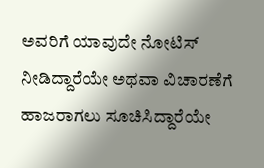ಅವರಿಗೆ ಯಾವುದೇ ನೋಟಿಸ್ ನೀಡಿದ್ದಾರೆಯೇ ಅಥವಾ ವಿಚಾರಣೆಗೆ ಹಾಜರಾಗಲು ಸೂಚಿಸಿದ್ದಾರೆಯೇ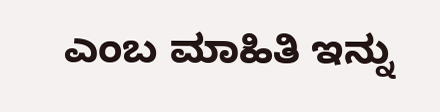ಎಂಬ ಮಾಹಿತಿ ಇನ್ನು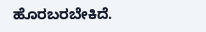ಹೊರಬರಬೇಕಿದೆ.